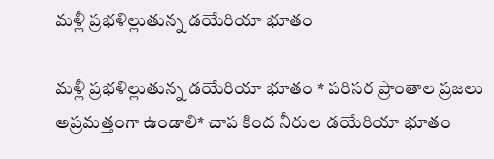మళ్లీ ప్రభళిల్లుతున్న డయేరియా భూతం

మళ్లీ ప్రభళిల్లుతున్న డయేరియా భూతం * పరిసర ప్రాంతాల ప్రజలు అప్రమత్తంగా ఉండాలి* చాప కింద నీరుల డయేరియా భూతం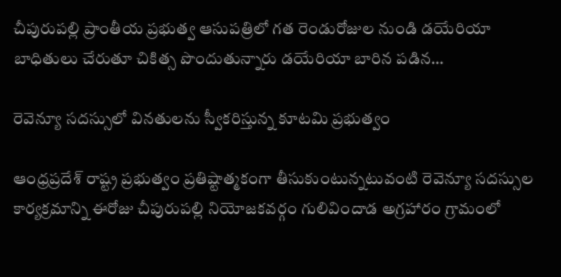చీపురుపల్లి ప్రాంతీయ ప్రభుత్వ ఆసుపత్రిలో గత రెండురోజుల నుండి డయేరియా బాధితులు చేరుతూ చికిత్స పొందుతున్నారు డయేరియా బారిన పడిన…

రెవెన్యూ సదస్సులో వినతులను స్వీకరిస్తున్న కూటమి ప్రభుత్వం

ఆంధ్రప్రదేశ్ రాష్ట్ర ప్రభుత్వం ప్రతిష్టాత్మకంగా తీసుకుంటున్నటువంటి రెవెన్యూ సదస్సుల కార్యక్రమాన్ని ఈరోజు చీపురుపల్లి నియోజకవర్గం గులివిందాడ అగ్రహారం గ్రామంలో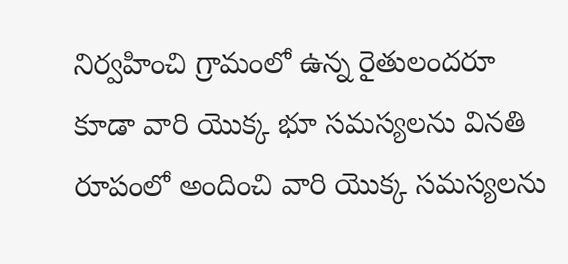నిర్వహించి గ్రామంలో ఉన్న రైతులందరూ కూడా వారి యొక్క భూ సమస్యలను వినతి రూపంలో అందించి వారి యొక్క సమస్యలను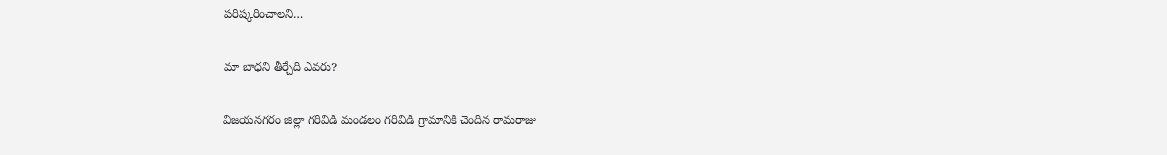పరిష్కరించాలని…

మా బాధని తీర్చేది ఎవరు?

విజయనగరం జిల్లా గరివిడి మండలం గరివిడి గ్రామానికి చెందిన రామరాజు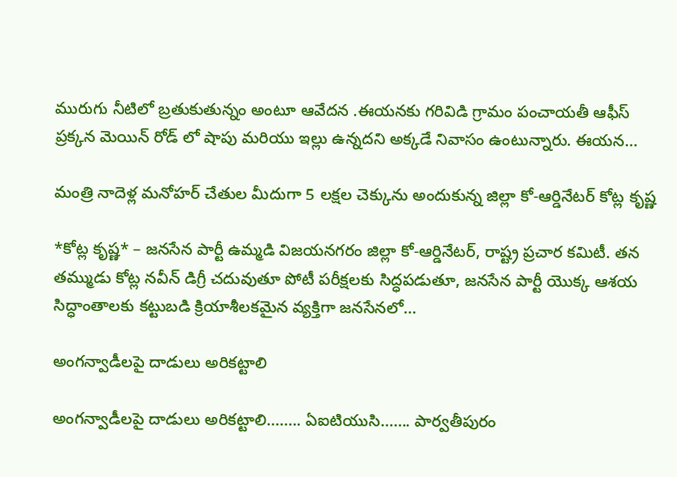మురుగు నీటిలో బ్రతుకుతున్నం అంటూ ఆవేదన .ఈయనకు గరివిడి గ్రామం పంచాయతీ ఆఫీస్ ప్రక్కన మెయిన్ రోడ్ లో షాపు మరియు ఇల్లు ఉన్నదని అక్కడే నివాసం ఉంటున్నారు. ఈయన…

మంత్రి నాదెళ్ల మనోహర్ చేతుల మీదుగా 5 లక్షల చెక్కును అందుకున్న జిల్లా కో-ఆర్డినేటర్ కోట్ల కృష్ణ

*కోట్ల కృష్ణ* – జనసేన పార్టీ ఉమ్మడి విజయనగరం జిల్లా కో-ఆర్డినేటర్, రాష్ట్ర ప్రచార కమిటీ. తన తమ్ముడు కోట్ల నవీన్ డిగ్రీ చదువుతూ పోటీ పరీక్షలకు సిద్ధపడుతూ, జనసేన పార్టీ యొక్క ఆశయ సిద్ధాంతాలకు కట్టుబడి క్రియాశీలకమైన వ్యక్తిగా జనసేనలో…

అంగన్వాడీలపై దాడులు అరికట్టాలి

అంగన్వాడీలపై దాడులు అరికట్టాలి…….. ఏఐటియుసి……. పార్వతీపురం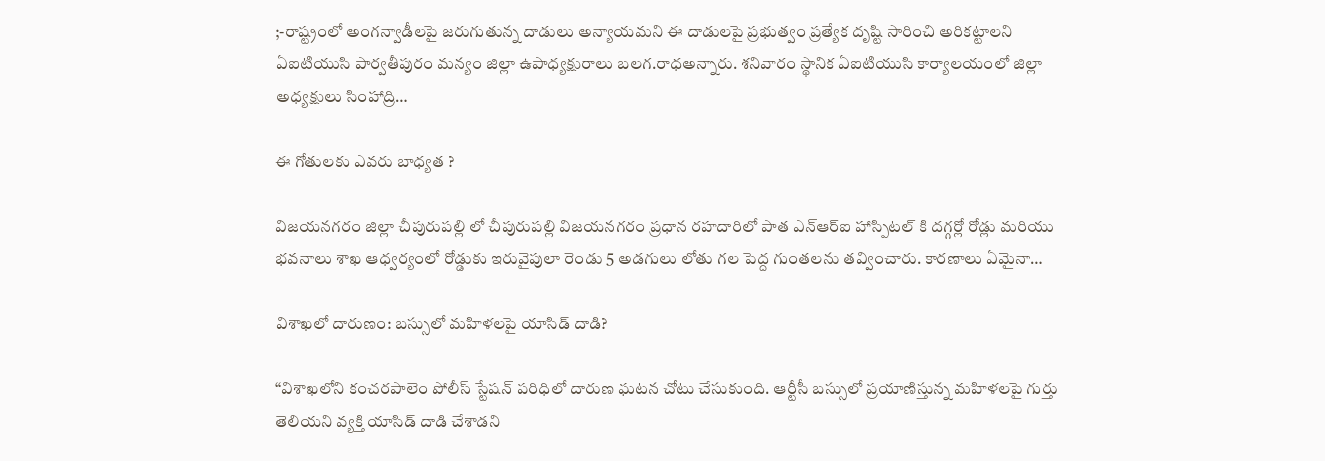;-రాష్ట్రంలో అంగన్వాడీలపై జరుగుతున్న దాడులు అన్యాయమని ఈ దాడులపై ప్రభుత్వం ప్రత్యేక దృష్టి సారించి అరికట్టాలని ఏఐటియుసి పార్వతీపురం మన్యం జిల్లా ఉపాధ్యక్షురాలు బలగ.రాధఅన్నారు. శనివారం స్థానిక ఏఐటియుసి కార్యాలయంలో జిల్లా అధ్యక్షులు సింహాద్రి…

ఈ గోతులకు ఎవరు బాధ్యత ?

విజయనగరం జిల్లా చీపురుపల్లి లో చీపురుపల్లి విజయనగరం ప్రధాన రహదారిలో పాత ఎన్ఆర్ఐ హాస్పిటల్ కి దగ్గర్లో రోడ్లు మరియు భవనాలు శాఖ ఆధ్వర్యంలో రోడ్డుకు ఇరువైపులా రెండు 5 అడగులు లోతు గల పెద్ద గుంతలను తవ్వించారు. కారణాలు ఏమైనా…

విశాఖలో దారుణం: బస్సులో మహిళలపై యాసిడ్ దాడి?

“విశాఖలోని కంచరపాలెం పోలీస్ స్టేషన్ పరిధిలో దారుణ ఘటన చోటు చేసుకుంది. ఆర్టీసీ బస్సులో ప్రయాణిస్తున్న మహిళలపై గుర్తు తెలియని వ్యక్తి యాసిడ్ దాడి చేశాడని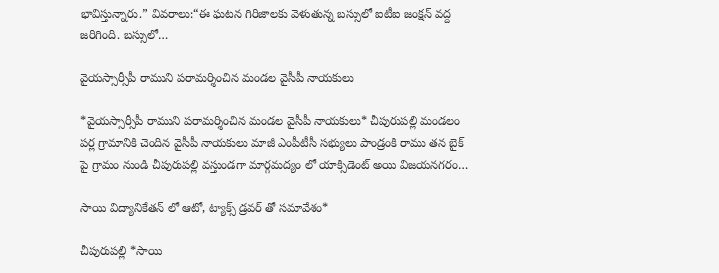భావిస్తున్నారు.” వివరాలు:“ఈ ఘటన గిరిజాలకు వెళుతున్న బస్సులో ఐటీఐ జంక్షన్ వద్ద జరిగింది. బస్సులో…

వైయస్సార్సీపీ రాముని పరామర్శించిన మండల వైసీపీ నాయకులు

*వైయస్సార్సీపీ రాముని పరామర్శించిన మండల వైసీపీ నాయకులు* చీపురుపల్లి మండలం పర్ల గ్రామానికి చెందిన వైసీపీ నాయకులు మాజీ ఎంపీటీసీ సభ్యులు పాండ్రంకి రాము తన బైక్ పై గ్రామం నుండి చీపురుపల్లి వస్తుండగా మార్గమద్యం లో యాక్సిడెంట్ అయి విజయనగరం…

సాయి విద్యానికేతన్ లో ఆటో, ట్యాక్స్ డ్రవర్ తో సమావేశం*

చీపురుపల్లి *సాయి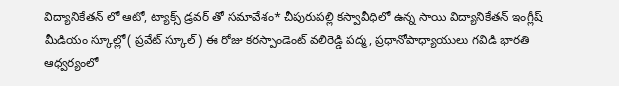విద్యానికేతన్ లో ఆటో, ట్యాక్స్ డ్రవర్ తో సమావేశం* చీపురుపల్లి కస్వావీధిలో ఉన్న సాయి విద్యానికేతన్ ఇంగ్లీష్ మీడియం స్కూల్లో( ప్రవేట్ స్కూల్) ఈ రోజు కరస్పాండెంట్ వలిరెడ్డి పద్మ, ప్రధానోపాధ్యాయులు గవిడి భారతి ఆధ్వర్యంలో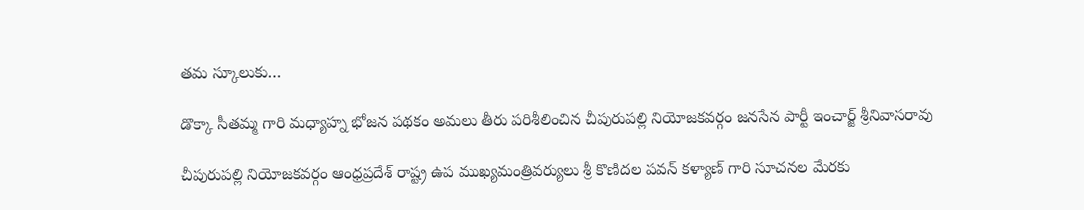తమ స్కూలుకు…

డొక్కా సీతమ్మ గారి మధ్యాహ్న భోజన పథకం అమలు తీరు పరిశీలించిన చీపురుపల్లి నియోజకవర్గం జనసేన పార్టీ ఇంచార్జ్ శ్రీనివాసరావు

చీపురుపల్లి నియోజకవర్గం ఆంధ్రప్రదేశ్ రాష్ట్ర ఉప ముఖ్యమంత్రివర్యులు శ్రీ కొణిదల పవన్ కళ్యాణ్ గారి సూచనల మేరకు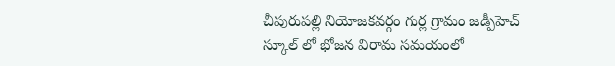చీపురుపల్లి నియోజకవర్గం గుర్ల గ్రామం జడ్పీహెచ్ స్కూల్ లో భోజన విరామ సమయంలో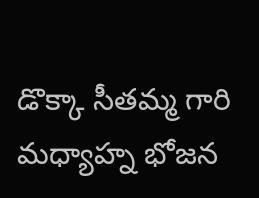డొక్కా సీతమ్మ గారి మధ్యాహ్న భోజన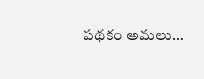పథకం అమలు…